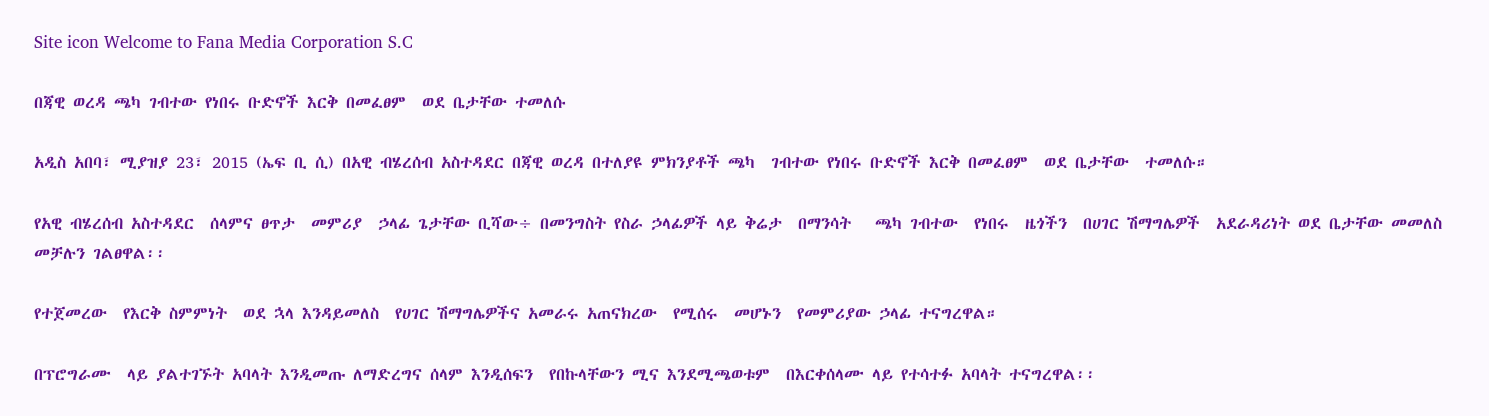Site icon Welcome to Fana Media Corporation S.C

በጃዊ ወረዳ ጫካ ገብተው የነበሩ ቡድኖች እርቅ በመፈፀም  ወደ ቤታቸው ተመለሱ

አዲስ አበባ፣ ሚያዝያ 23፣ 2015 (ኤፍ ቢ ሲ) በአዊ ብሄረሰብ አስተዳደር በጃዊ ወረዳ በተለያዩ ምክንያቶች ጫካ  ገብተው የነበሩ ቡድኖች እርቅ በመፈፀም  ወደ ቤታቸው  ተመለሱ።

የአዊ ብሄረሰብ አስተዳደር  ሰላምና ፀጥታ  መምሪያ  ኃላፊ ጌታቸው ቢሻው÷ በመንግስት የስራ ኃላፊዎች ላይ ቅሬታ  በማንሳት   ጫካ ገብተው  የነበሩ  ዜጎችን  በሀገር ሽማግሌዎች  አደራዳሪነት ወደ ቤታቸው መመለስ መቻሉን ገልፀዋል፡፡

የተጀመረው  የእርቅ ስምምነት  ወደ ኋላ እንዳይመለስ  የሀገር ሽማግሌዎችና አመራሩ አጠናክረው  የሚሰሩ  መሆኑን  የመምሪያው ኃላፊ ተናግረዋል።

በፕሮግራሙ  ላይ ያልተገኙት አባላት እንዲመጡ ለማድረግና ሰላም እንዲሰፍን  የበኩላቸውን ሚና እንደሚጫወቱም  በእርቀሰላሙ ላይ የተሳተፉ አባላት ተናግረዋል፡፡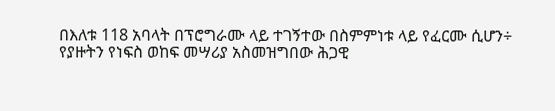በእለቱ 118 አባላት በፕሮግራሙ ላይ ተገኝተው በስምምነቱ ላይ የፈርሙ ሲሆን÷  የያዙትን የነፍስ ወከፍ መሣሪያ አስመዝግበው ሕጋዊ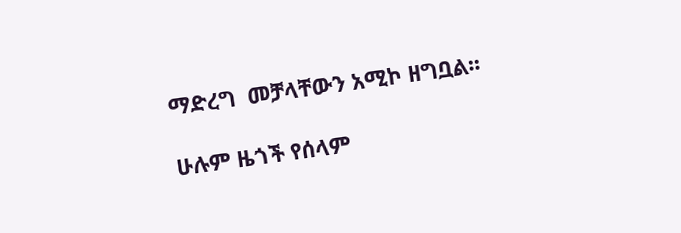ማድረግ  መቻላቸውን አሚኮ ዘግቧል፡፡

ሁሉም ዜጎች የሰላም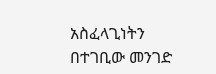አስፈላጊነትን  በተገቢው መንገድ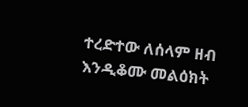ተረድተው ለሰላም ዘብ እንዲቆሙ መልዕክት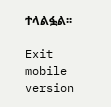ተላልፏል፡፡

Exit mobile version